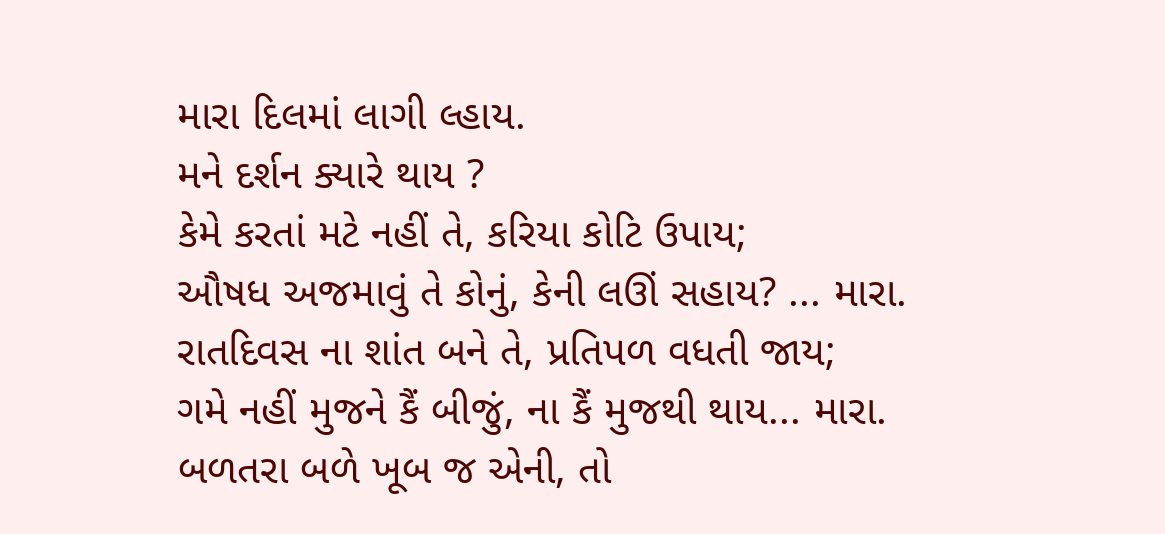મારા દિલમાં લાગી લ્હાય.
મને દર્શન ક્યારે થાય ?
કેમે કરતાં મટે નહીં તે, કરિયા કોટિ ઉપાય;
ઔષધ અજમાવું તે કોનું, કેની લઊં સહાય? ... મારા.
રાતદિવસ ના શાંત બને તે, પ્રતિપળ વધતી જાય;
ગમે નહીં મુજને કૈં બીજું, ના કૈં મુજથી થાય... મારા.
બળતરા બળે ખૂબ જ એની, તો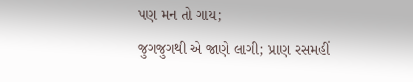પણ મન તો ગાય;
જુગજુગથી એ જાણે લાગી; પ્રાણ રસમહીં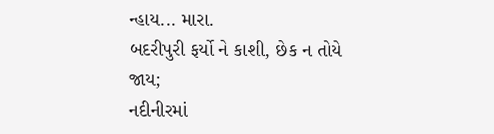ન્હાય... મારા.
બદરીપુરી ફર્યો ને કાશી, છેક ન તોયે જાય;
નદીનીરમાં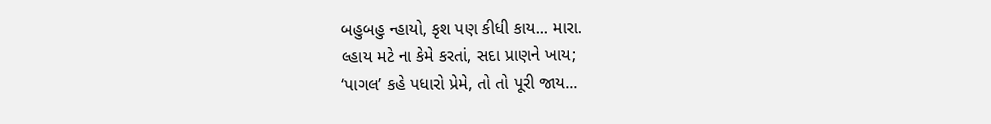બહુબહુ ન્હાયો, કૃશ પણ કીધી કાય... મારા.
લ્હાય મટે ના કેમે કરતાં, સદા પ્રાણને ખાય;
‘પાગલ’ કહે પધારો પ્રેમે, તો તો પૂરી જાય...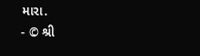મારા.
- © શ્રી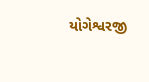યોગેશ્વરજી